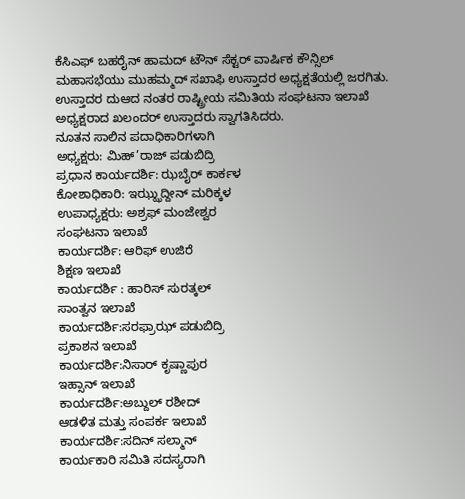ಕೆಸಿಎಫ್ ಬಹರೈನ್ ಹಾಮದ್ ಟೌನ್ ಸೆಕ್ಟರ್ ವಾರ್ಷಿಕ ಕೌನ್ಸಿಲ್ ಮಹಾಸಭೆಯು ಮುಹಮ್ಮದ್ ಸಖಾಫಿ ಉಸ್ತಾದರ ಅಧ್ಯಕ್ಷತೆಯಲ್ಲಿ ಜರಗಿತು. ಉಸ್ತಾದರ ದುಆದ ನಂತರ ರಾಷ್ಟ್ರೀಯ ಸಮಿತಿಯ ಸಂಘಟನಾ ಇಲಾಖೆ ಅಧ್ಯಕ್ಷರಾದ ಖಲಂದರ್ ಉಸ್ತಾದರು ಸ್ವಾಗತಿಸಿದರು.
ನೂತನ ಸಾಲಿನ ಪದಾಧಿಕಾರಿಗಳಾಗಿ
ಅಧ್ಯಕ್ಷರು: ಮಿಹ್’ರಾಜ್ ಪಡುಬಿದ್ರಿ
ಪ್ರಧಾನ ಕಾರ್ಯದರ್ಶಿ: ಝಬೈರ್ ಕಾರ್ಕಳ
ಕೋಶಾಧಿಕಾರಿ: ಇಝ್ಝುದ್ದೀನ್ ಮರಿಕ್ಕಳ
ಉಪಾಧ್ಯಕ್ಷರು: ಅಶ್ರಫ್ ಮಂಜೇಶ್ವರ
ಸಂಘಟನಾ ಇಲಾಖೆ
ಕಾರ್ಯದರ್ಶಿ: ಆರಿಫ್ ಉಜಿರೆ
ಶಿಕ್ಷಣ ಇಲಾಖೆ
ಕಾರ್ಯದರ್ಶಿ : ಹಾರಿಸ್ ಸುರತ್ಕಲ್
ಸಾಂತ್ವನ ಇಲಾಖೆ
ಕಾರ್ಯದರ್ಶಿ:ಸರಫ್ರಾಝ್ ಪಡುಬಿದ್ರಿ
ಪ್ರಕಾಶನ ಇಲಾಖೆ
ಕಾರ್ಯದರ್ಶಿ:ನಿಸಾರ್ ಕೃಷ್ಣಾಪುರ
ಇಹ್ಸಾನ್ ಇಲಾಖೆ
ಕಾರ್ಯದರ್ಶಿ:ಅಬ್ದುಲ್ ರಶೀದ್
ಆಡಳಿತ ಮತ್ತು ಸಂಪರ್ಕ ಇಲಾಖೆ
ಕಾರ್ಯದರ್ಶಿ:ಸದಿನ್ ಸಲ್ಮಾನ್
ಕಾರ್ಯಕಾರಿ ಸಮಿತಿ ಸದಸ್ಯರಾಗಿ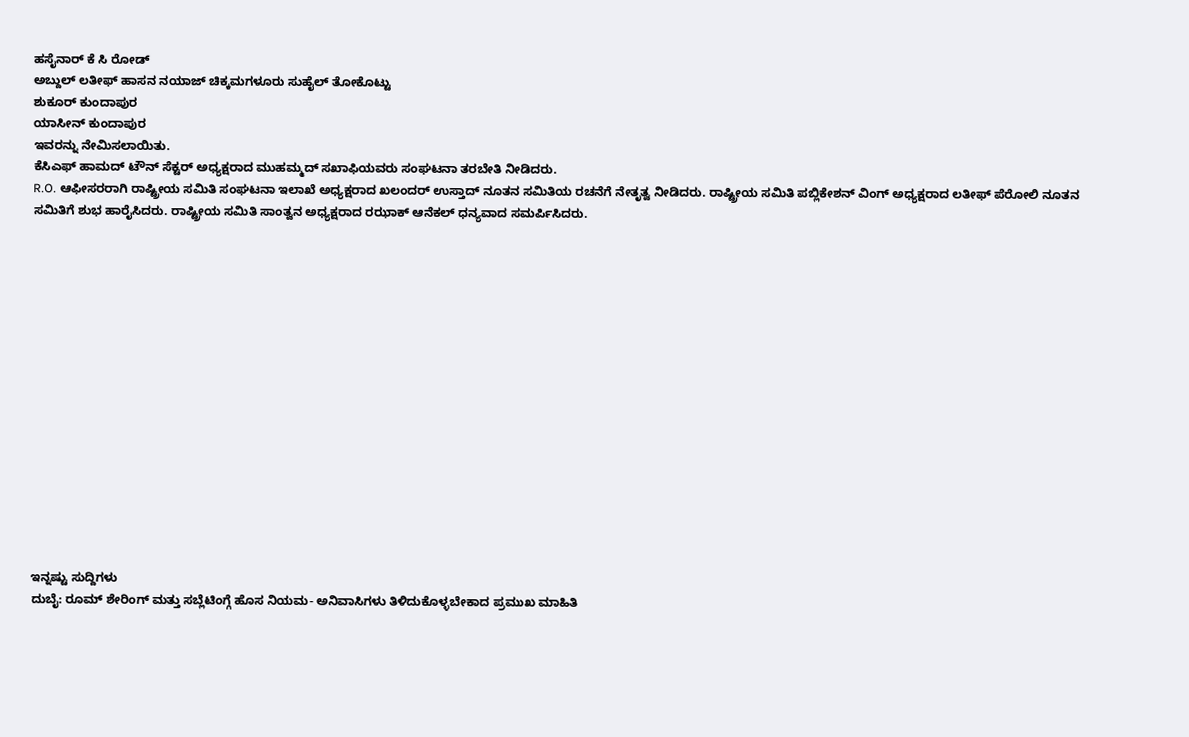ಹಸೈನಾರ್ ಕೆ ಸಿ ರೋಡ್
ಅಬ್ದುಲ್ ಲತೀಫ್ ಹಾಸನ ನಯಾಜ್ ಚಿಕ್ಕಮಗಳೂರು ಸುಹೈಲ್ ತೋಕೊಟ್ಟು
ಶುಕೂರ್ ಕುಂದಾಪುರ
ಯಾಸೀನ್ ಕುಂದಾಪುರ
ಇವರನ್ನು ನೇಮಿಸಲಾಯಿತು.
ಕೆಸಿಎಫ್ ಹಾಮದ್ ಟೌನ್ ಸೆಕ್ಟರ್ ಅಧ್ಯಕ್ಷರಾದ ಮುಹಮ್ಮದ್ ಸಖಾಫಿಯವರು ಸಂಘಟನಾ ತರಬೇತಿ ನೀಡಿದರು.
R.O. ಆಫೀಸರರಾಗಿ ರಾಷ್ಟ್ರೀಯ ಸಮಿತಿ ಸಂಘಟನಾ ಇಲಾಖೆ ಅಧ್ಯಕ್ಷರಾದ ಖಲಂದರ್ ಉಸ್ತಾದ್ ನೂತನ ಸಮಿತಿಯ ರಚನೆಗೆ ನೇತೃತ್ವ ನೀಡಿದರು. ರಾಷ್ಟ್ರೀಯ ಸಮಿತಿ ಪಬ್ಲಿಕೇಶನ್ ವಿಂಗ್ ಅಧ್ಯಕ್ಷರಾದ ಲತೀಫ್ ಪೆರೋಲಿ ನೂತನ ಸಮಿತಿಗೆ ಶುಭ ಹಾರೈಸಿದರು. ರಾಷ್ಟ್ರೀಯ ಸಮಿತಿ ಸಾಂತ್ವನ ಅಧ್ಯಕ್ಷರಾದ ರಝಾಕ್ ಆನೆಕಲ್ ಧನ್ಯವಾದ ಸಮರ್ಪಿಸಿದರು.
















ಇನ್ನಷ್ಟು ಸುದ್ದಿಗಳು
ದುಬೈ: ರೂಮ್ ಶೇರಿಂಗ್ ಮತ್ತು ಸಬ್ಲೆಟಿಂಗ್ಗೆ ಹೊಸ ನಿಯಮ- ಅನಿವಾಸಿಗಳು ತಿಳಿದುಕೊಳ್ಳಬೇಕಾದ ಪ್ರಮುಖ ಮಾಹಿತಿ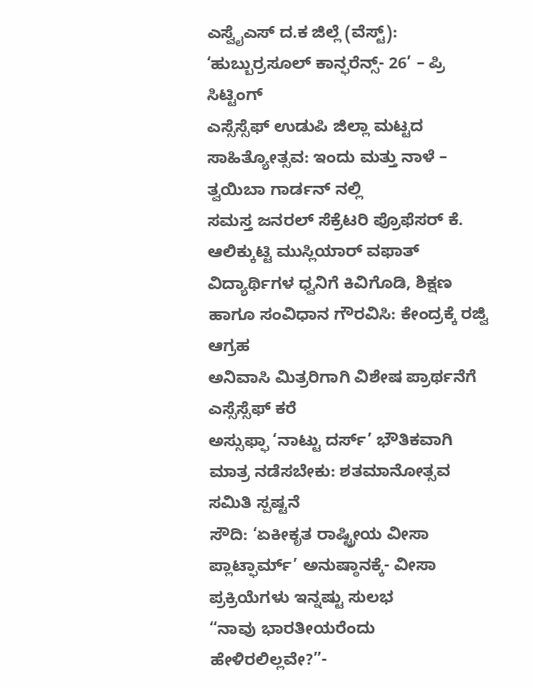ಎಸ್ವೈಎಸ್ ದ.ಕ ಜಿಲ್ಲೆ (ವೆಸ್ಟ್): ‘ಹುಬ್ಬುರ್ರಸೂಲ್ ಕಾನ್ಫರೆನ್ಸ್- 26’ – ಪ್ರಿ ಸಿಟ್ಟಿಂಗ್
ಎಸ್ಸೆಸ್ಸೆಫ್ ಉಡುಪಿ ಜಿಲ್ಲಾ ಮಟ್ಟದ ಸಾಹಿತ್ಯೋತ್ಸವ: ಇಂದು ಮತ್ತು ನಾಳೆ – ತ್ವಯಿಬಾ ಗಾರ್ಡನ್ ನಲ್ಲಿ
ಸಮಸ್ತ ಜನರಲ್ ಸೆಕ್ರೆಟರಿ ಪ್ರೊಫೆಸರ್ ಕೆ. ಆಲಿಕ್ಕುಟ್ಟಿ ಮುಸ್ಲಿಯಾರ್ ವಫಾತ್
ವಿದ್ಯಾರ್ಥಿಗಳ ಧ್ವನಿಗೆ ಕಿವಿಗೊಡಿ, ಶಿಕ್ಷಣ ಹಾಗೂ ಸಂವಿಧಾನ ಗೌರವಿಸಿ: ಕೇಂದ್ರಕ್ಕೆ ರಜ್ವಿ ಆಗ್ರಹ
ಅನಿವಾಸಿ ಮಿತ್ರರಿಗಾಗಿ ವಿಶೇಷ ಪ್ರಾರ್ಥನೆಗೆ ಎಸ್ಸೆಸ್ಸೆಫ್ ಕರೆ
ಅಸ್ಸುಫ್ಫಾ ‘ನಾಟ್ಟು ದರ್ಸ್’ ಭೌತಿಕವಾಗಿ ಮಾತ್ರ ನಡೆಸಬೇಕು: ಶತಮಾನೋತ್ಸವ ಸಮಿತಿ ಸ್ಪಷ್ಟನೆ
ಸೌದಿ: ‘ಏಕೀಕೃತ ರಾಷ್ಟ್ರೀಯ ವೀಸಾ ಪ್ಲಾಟ್ಫಾರ್ಮ್’ ಅನುಷ್ಠಾನಕ್ಕೆ- ವೀಸಾ ಪ್ರಕ್ರಿಯೆಗಳು ಇನ್ನಷ್ಟು ಸುಲಭ
“ನಾವು ಭಾರತೀಯರೆಂದು ಹೇಳಿರಲಿಲ್ಲವೇ?”-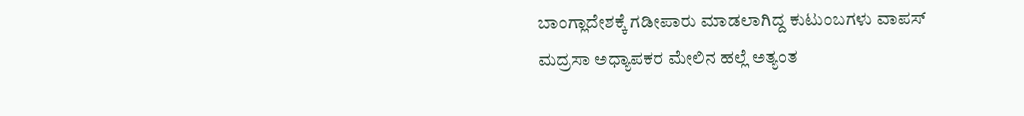ಬಾಂಗ್ಲಾದೇಶಕ್ಕೆ ಗಡೀಪಾರು ಮಾಡಲಾಗಿದ್ದ ಕುಟುಂಬಗಳು ವಾಪಸ್
ಮದ್ರಸಾ ಅಧ್ಯಾಪಕರ ಮೇಲಿನ ಹಲ್ಲೆ ಅತ್ಯಂತ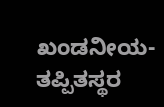ಖಂಡನೀಯ- ತಪ್ಪಿತಸ್ಥರ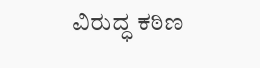ವಿರುದ್ಧ ಕಠಿಣ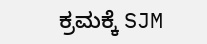ಕ್ರಮಕ್ಕೆ SJM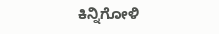ಕಿನ್ನಿಗೋಳಿ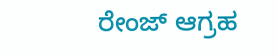ರೇಂಜ್ ಆಗ್ರಹ